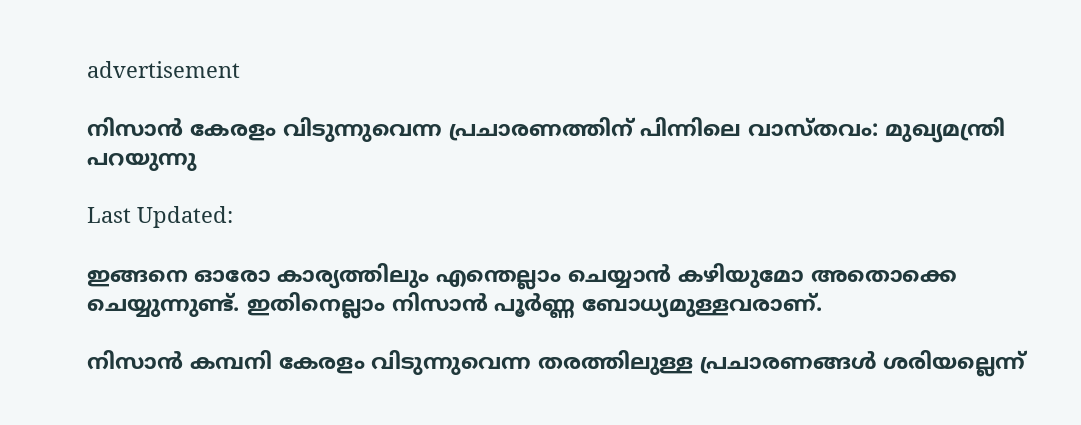advertisement

നിസാൻ കേരളം വിടുന്നുവെന്ന പ്രചാരണത്തിന് പിന്നിലെ വാസ്തവം: മുഖ്യമന്ത്രി പറയുന്നു

Last Updated:

ഇങ്ങനെ ഓരോ കാര്യത്തിലും എന്തെല്ലാം ചെയ്യാൻ കഴിയുമോ അതൊക്കെ ചെയ്യുന്നുണ്ട്. ഇതിനെല്ലാം നിസാൻ പൂർണ്ണ ബോധ്യമുള്ളവരാണ്.

നിസാൻ കമ്പനി കേരളം വിടുന്നുവെന്ന തരത്തിലുള്ള പ്രചാരണങ്ങൾ ശരിയല്ലെന്ന്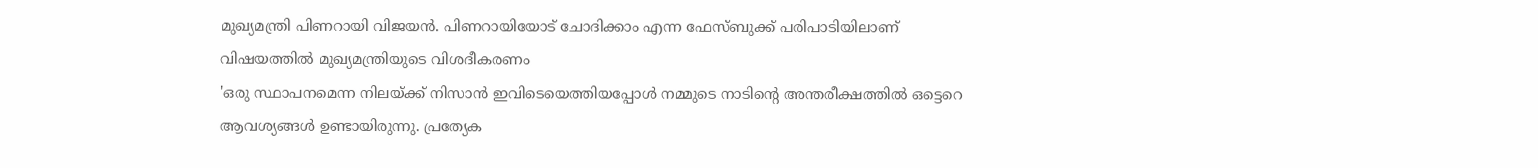മുഖ്യമന്ത്രി പിണറായി വിജയൻ. പിണറായിയോട് ചോദിക്കാം എന്ന ഫേസ്ബുക്ക് പരിപാടിയിലാണ് വിഷയത്തിൽ മുഖ്യമന്ത്രിയുടെ വിശദീകരണം
'ഒരു സ്ഥാപനമെന്ന നിലയ്ക്ക് നിസാൻ ഇവിടെയെത്തിയപ്പോൾ നമ്മുടെ നാടിന്റെ അന്തരീക്ഷത്തിൽ ഒട്ടെറെ ആവശ്യങ്ങൾ ഉണ്ടായിരുന്നു. പ്രത്യേക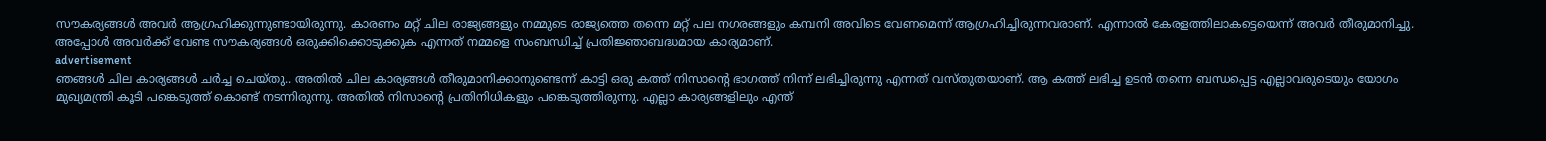സൗകര്യങ്ങൾ അവർ ആഗ്രഹിക്കുന്നുണ്ടായിരുന്നു. കാരണം മറ്റ് ചില രാജ്യങ്ങളും നമ്മുടെ രാജ്യത്തെ തന്നെ മറ്റ് പല നഗരങ്ങളും കമ്പനി അവിടെ വേണമെന്ന് ആഗ്രഹിച്ചിരുന്നവരാണ്. എന്നാൽ കേരളത്തിലാകട്ടെയെന്ന് അവർ തീരുമാനിച്ചു. അപ്പോൾ അവർക്ക് വേണ്ട സൗകര്യങ്ങള്‍ ഒരുക്കിക്കൊടുക്കുക എന്നത് നമ്മളെ സംബന്ധിച്ച് പ്രതിജ്ഞാബദ്ധമായ കാര്യമാണ്.
advertisement
ഞങ്ങൾ ചില കാര്യങ്ങൾ ചർച്ച ചെയ്തു.. അതിൽ ചില കാര്യങ്ങൾ തീരുമാനിക്കാനുണ്ടെന്ന് കാട്ടി ഒരു കത്ത് നിസാന്റെ ഭാഗത്ത് നിന്ന് ലഭിച്ചിരുന്നു എന്നത് വസ്തുതയാണ്. ആ കത്ത് ലഭിച്ച ഉടൻ തന്നെ ബന്ധപ്പെട്ട എല്ലാവരുടെയും യോഗം മുഖ്യമന്ത്രി കൂടി പങ്കെടുത്ത് കൊണ്ട് നടന്നിരുന്നു. അതിൽ നിസാന്റെ പ്രതിനിധികളും പങ്കെടുത്തിരുന്നു. എല്ലാ കാര്യങ്ങളിലും എന്ത്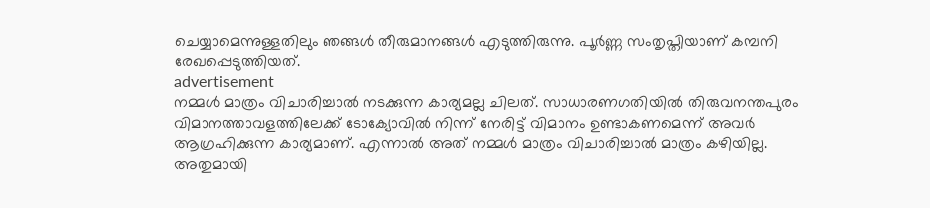ചെയ്യാമെന്നുള്ളതിലും ഞങ്ങൾ തീരുമാനങ്ങൾ എടുത്തിരുന്നു. പൂർണ്ണ സംതൃപ്തിയാണ് കമ്പനി രേഖപ്പെടുത്തിയത്.
advertisement
നമ്മൾ മാത്രം വിചാരിച്ചാൽ നടക്കുന്ന കാര്യമല്ല ചിലത്. സാധാരണഗതിയിൽ തിരുവനന്തപുരം വിമാനത്താവളത്തിലേക്ക് ടോക്യോവിൽ നിന്ന് നേരിട്ട് വിമാനം ഉണ്ടാകണമെന്ന് അവർ ആഗ്രഹിക്കുന്ന കാര്യമാണ്. എന്നാൽ അത് നമ്മൾ മാത്രം വിചാരിച്ചാൽ മാത്രം കഴിയില്ല. അതുമായി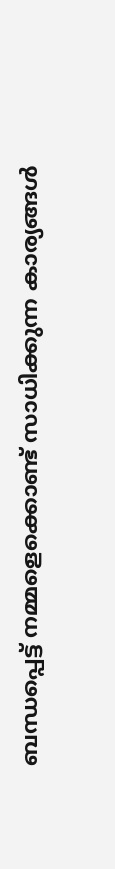ബന്ധപ്പെട്ട് നമ്മളെക്കൊണ്ട് സാധിക്കുന്ന കാര്യങ്ങൾ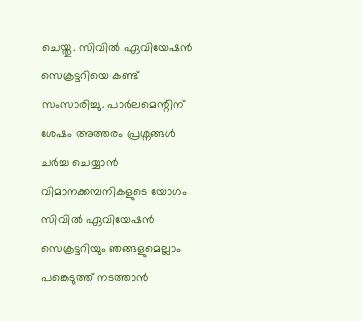ചെയ്തു. സിവിൽ ഏവിയേഷൻ സെക്രട്ടറിയെ കണ്ട് സംസാരിച്ചു. പാര്‍ലമെന്റിന് ശേഷം അത്തരം പ്രശ്നങ്ങൾ ചർച്ച ചെയ്യാൻ വിമാനക്കമ്പനികളുടെ യോഗം സിവിൽ ഏവിയേഷൻ സെക്രട്ടറിയും ഞങ്ങളുമെല്ലാം പങ്കെടുത്ത് നടത്താൻ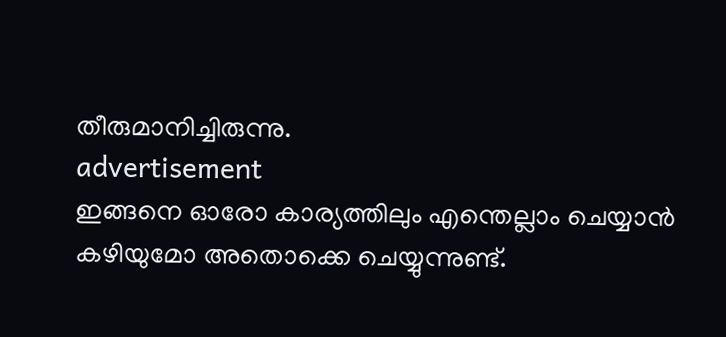തീരുമാനിച്ചിരുന്നു.
advertisement
ഇങ്ങനെ ഓരോ കാര്യത്തിലും എന്തെല്ലാം ചെയ്യാൻ കഴിയുമോ അതൊക്കെ ചെയ്യുന്നുണ്ട്.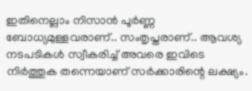ഇതിനെല്ലാം നിസാൻ പൂർണ്ണ ബോധ്യമുള്ളവരാണ്.. സംതൃപ്തരാണ്.. ആവശ്യ നടപടികൾ സ്വീകരിച്ച് അവരെ ഇവിടെ നിർത്തുക തന്നെയാണ് സർക്കാരിന്റെ ലക്ഷ്യം.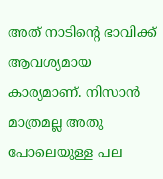അത് നാടിന്റെ ഭാവിക്ക് ആവശ്യമായ കാര്യമാണ്. നിസാൻ മാത്രമല്ല അതു പോലെയുള്ള പല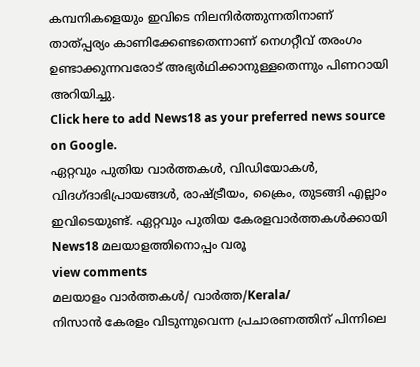കമ്പനികളെയും ഇവിടെ നിലനിർത്തുന്നതിനാണ് താത്പ്പര്യം കാണിക്കേണ്ടതെന്നാണ് നെഗറ്റീവ് തരംഗം ഉണ്ടാക്കുന്നവരോട് അഭ്യര്‍ഥിക്കാനുള്ളതെന്നും പിണറായി അറിയിച്ചു.
Click here to add News18 as your preferred news source on Google.
ഏറ്റവും പുതിയ വാർത്തകൾ, വിഡിയോകൾ, വിദഗ്ദാഭിപ്രായങ്ങൾ, രാഷ്ട്രീയം, ക്രൈം, തുടങ്ങി എല്ലാം ഇവിടെയുണ്ട്. ഏറ്റവും പുതിയ കേരളവാർത്തകൾക്കായി News18 മലയാളത്തിനൊപ്പം വരൂ
view comments
മലയാളം വാർത്തകൾ/ വാർത്ത/Kerala/
നിസാൻ കേരളം വിടുന്നുവെന്ന പ്രചാരണത്തിന് പിന്നിലെ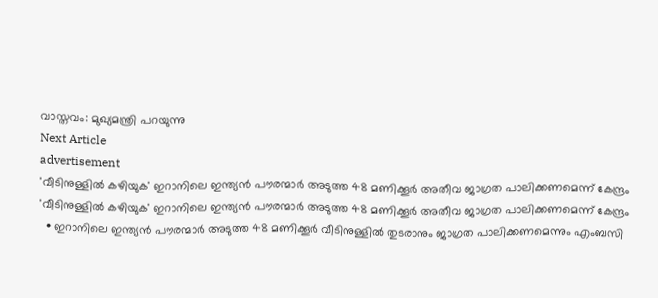വാസ്തവം: മുഖ്യമന്ത്രി പറയുന്നു
Next Article
advertisement
'വീടിനുള്ളിൽ കഴിയുക' ഇറാനിലെ ഇന്ത്യൻ പൗരന്മാർ അടുത്ത 48 മണിക്കൂർ അതീവ ജാഗ്രത പാലിക്കണമെന്ന് കേന്ദ്രം
'വീടിനുള്ളിൽ കഴിയുക' ഇറാനിലെ ഇന്ത്യൻ പൗരന്മാർ അടുത്ത 48 മണിക്കൂർ അതീവ ജാഗ്രത പാലിക്കണമെന്ന് കേന്ദ്രം
  • ഇറാനിലെ ഇന്ത്യൻ പൗരന്മാർ അടുത്ത 48 മണിക്കൂർ വീടിനുള്ളിൽ തുടരാനും ജാഗ്രത പാലിക്കണമെന്നും എംബസി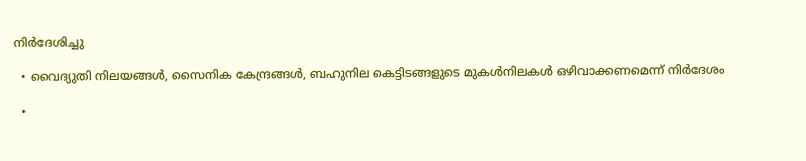നിർദേശിച്ചു

  • വൈദ്യുതി നിലയങ്ങൾ, സൈനിക കേന്ദ്രങ്ങൾ, ബഹുനില കെട്ടിടങ്ങളുടെ മുകൾനിലകൾ ഒഴിവാക്കണമെന്ന് നിർദേശം

  •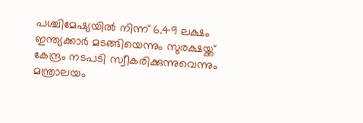പശ്ചിമേഷ്യയിൽ നിന്ന് 6.49 ലക്ഷം ഇന്ത്യക്കാർ മടങ്ങിയെന്നും സുരക്ഷയ്ക്ക് കേന്ദ്രം നടപടി സ്വീകരിക്കുന്നുവെന്നും മന്ത്രാലയം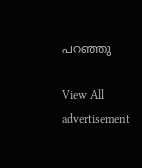പറഞ്ഞു

View All
advertisement